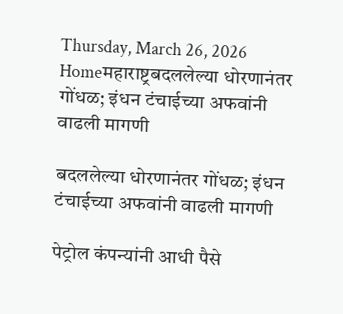Thursday, March 26, 2026
Homeमहाराष्ट्रबदललेल्या धोरणानंतर गोंधळ; इंधन टंचाईच्या अफवांनी वाढली मागणी

बदललेल्या धोरणानंतर गोंधळ; इंधन टंचाईच्या अफवांनी वाढली मागणी

पेट्रोल कंपन्यांनी आधी पैसे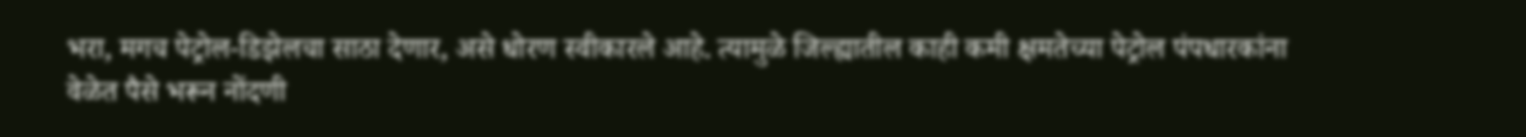भरा, मगच पेट्रोल-डिझेलचा साठा देणार, असे धोरण स्वीकारले आहे. त्यामुळे जिल्ह्यातील काही कमी क्षमतेच्या पेट्रोल पंपधारकांना वेळेत पैसे भरून नोंदणी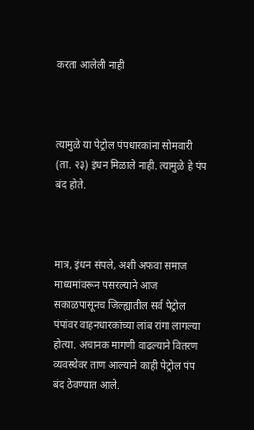करता आलेली नाही



त्यामुळे या पेट्रोल पंपधारकांना सोमवारी (ता. २३) इंधन मिळाले नाही. त्यामुळे हे पंप बंद होते.



मात्र, इंधन संपले, अशी अफवा समाज माध्यमांवरून पसरल्याने आज सकाळपासूनच जिल्ह्यातील सर्व पेट्रोल पंपांवर वाहनधारकांच्या लांब रांगा लागल्या होत्या. अचानक मागणी वाढल्याने वितरण व्यवस्थेवर ताण आल्याने काही पेट्रोल पंप बंद ठेवण्यात आले.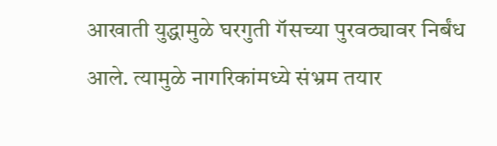आखाती युद्धामुळे घरगुती गॅसच्या पुरवठ्यावर निर्बंध आले. त्यामुळे नागरिकांमध्ये संभ्रम तयार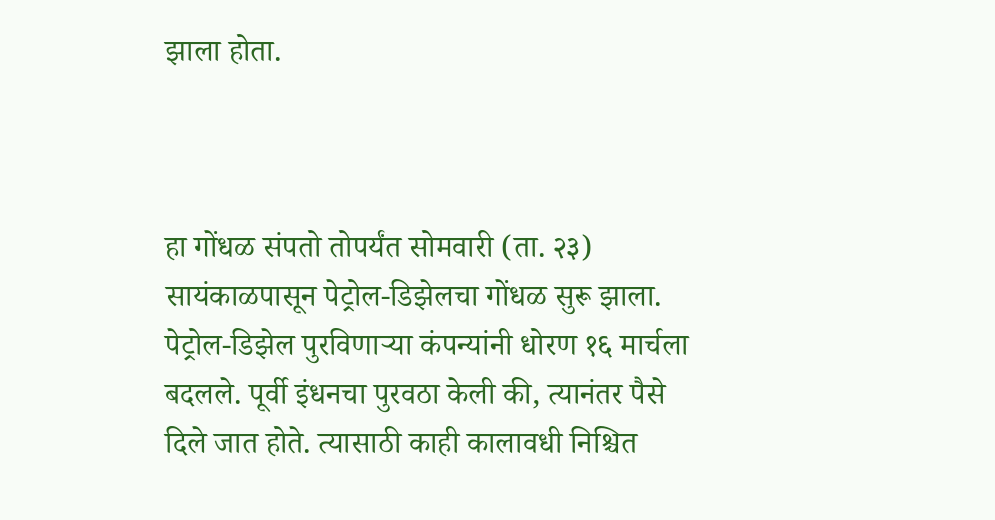झाला होता.



हा गोंधळ संपतो तोपर्यंत सोमवारी (ता. २३) सायंकाळपासून पेट्रोल-डिझेलचा गोंधळ सुरू झाला. पेट्रोल-डिझेल पुरविणाऱ्या कंपन्यांनी धोरण १६ मार्चला बदलले. पूर्वी इंधनचा पुरवठा केली की, त्यानंतर पैसे दिले जात होते. त्यासाठी काही कालावधी निश्चित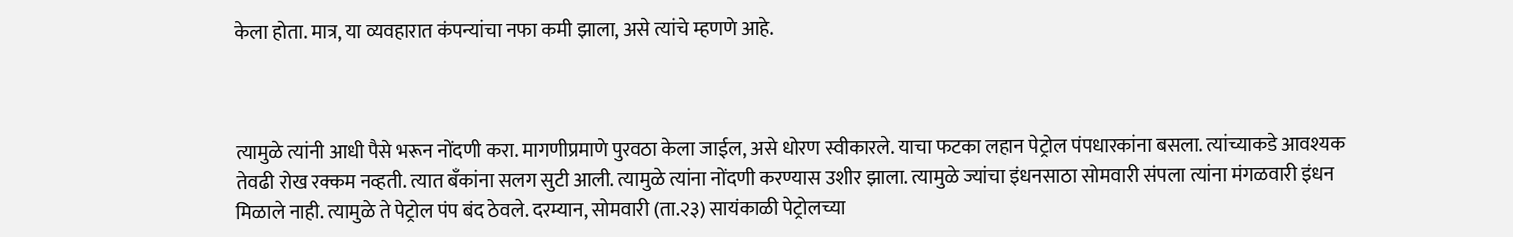केला होता. मात्र, या व्यवहारात कंपन्यांचा नफा कमी झाला, असे त्यांचे म्हणणे आहे.



त्यामुळे त्यांनी आधी पैसे भरून नोंदणी करा. मागणीप्रमाणे पुरवठा केला जाईल, असे धोरण स्वीकारले. याचा फटका लहान पेट्रोल पंपधारकांना बसला. त्यांच्याकडे आवश्यक तेवढी रोख रक्कम नव्हती. त्यात बँकांना सलग सुटी आली. त्यामुळे त्यांना नोंदणी करण्यास उशीर झाला. त्यामुळे ज्यांचा इंधनसाठा सोमवारी संपला त्यांना मंगळवारी इंधन मिळाले नाही. त्यामुळे ते पेट्रोल पंप बंद ठेवले. दरम्यान, सोमवारी (ता.२३) सायंकाळी पेट्रोलच्या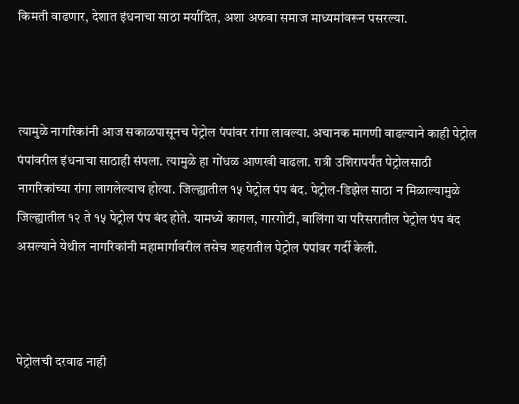किमती वाढणार, देशात इंधनाचा साठा मर्यादित, अशा अफवा समाज माध्यमांवरून पसरल्या.



त्यामुळे नागरिकांनी आज सकाळपासूनच पेट्रोल पंपांवर रांगा लावल्या. अचानक मागणी वाढल्याने काही पेट्रोल पंपांवरील इंधनाचा साठाही संपला. त्यामुळे हा गोंधळ आणखी वाढला. रात्री उशिरापर्यंत पेट्रोलसाठी नागरिकांच्या रांगा लागलेल्याच होत्या. जिल्ह्यातील १५ पेट्रोल पंप बंद. पेट्रोल-डिझेल साठा न मिळाल्यामुळे जिल्ह्यातील १२ ते १५ पेट्रोल पंप बंद होते. यामध्ये कागल, गारगोटी, बालिंगा या परिसरातील पेट्रोल पंप बंद असल्याने येथील नागरिकांनी महामार्गावरील तसेच शहरातील पेट्रोल पंपांवर गर्दी केली.



पेट्रोलची दरवाढ नाही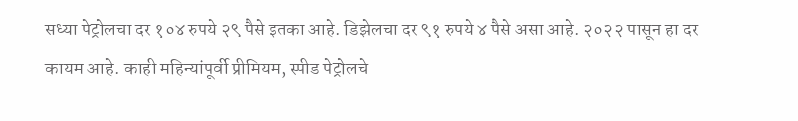सध्या पेट्रोलचा दर १०४ रुपये २९ पैसे इतका आहे. डिझेलचा दर ९१ रुपये ४ पैसे असा आहे. २०२२ पासून हा दर कायम आहे. काही महिन्यांपूर्वी प्रीमियम, स्पीड पेट्रोलचे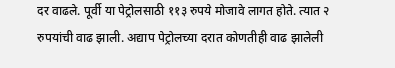दर वाढले. पूर्वी या पेट्रोलसाठी ११३ रुपये मोजावे लागत होते. त्यात २ रुपयांची वाढ झाली. अद्याप पेट्रोलच्या दरात कोणतीही वाढ झालेली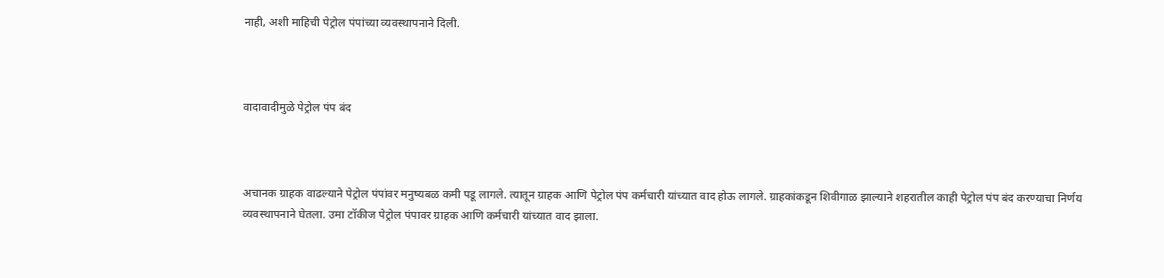नाही, अशी माहिची पेट्रोल पंपांच्या व्यवस्थापनाने दिली.



वादावादीमुळे पेट्रोल पंप बंद



अचानक ग्राहक वाढल्याने पेट्रोल पंपांवर मनुष्यबळ कमी पडू लागले. त्यातून ग्राहक आणि पेट्रोल पंप कर्मचारी यांच्यात वाद होऊ लागले. ग्राहकांकडून शिवीगाळ झाल्याने शहरातील काही पेट्रोल पंप बंद करण्याचा निर्णय व्यवस्थापनाने घेतला. उमा टॉकीज पेट्रोल पंपावर ग्राहक आणि कर्मचारी यांच्यात वाद झाला.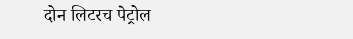दोन लिटरच पेट्रोल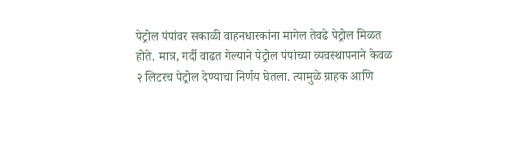पेट्रोल पंपांवर सकाळी वाहनधारकांना मागेल तेवढे पेट्रोल मिळत होते. मात्र, गर्दी वाढत गेल्याने पेट्रोल पंपांच्या व्यवस्थापनाने केवळ २ लिटरच पेट्रोल देण्याचा निर्णय घेतला. त्यामुळे ग्राहक आणि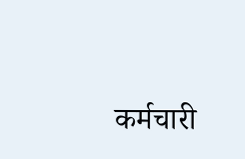कर्मचारी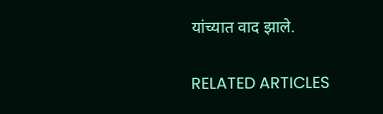यांच्यात वाद झाले.

RELATED ARTICLES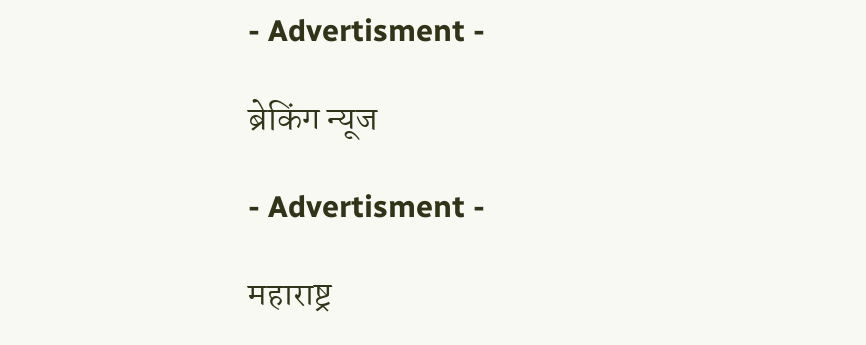- Advertisment -

ब्रेकिंग न्यूज

- Advertisment -

महाराष्ट्र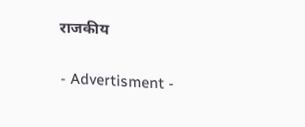राजकीय

- Advertisment -